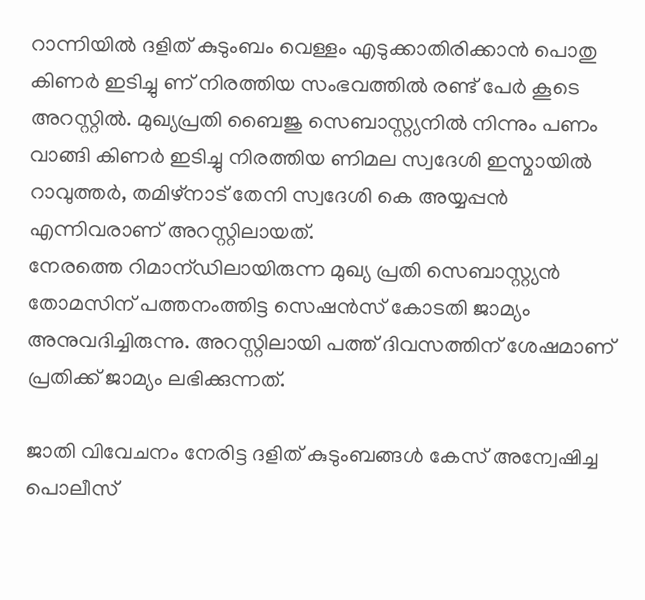റാന്നിയിൽ ദളിത് കുടുംബം വെള്ളം എടുക്കാതിരിക്കാൻ പൊതു കിണർ ഇടിച്ചു ണ് നിരത്തിയ സംഭവത്തിൽ രണ്ട് പേർ കൂടെ അറസ്റ്റിൽ. മുഖ്യപ്രതി ബൈജു സെബാസ്റ്റ്യനിൽ നിന്നും പണം വാങ്ങി കിണർ ഇടിച്ചു നിരത്തിയ ണിമല സ്വദേശി ഇസ്മായിൽ റാവുത്തർ, തമിഴ്നാട് തേനി സ്വദേശി കെ അയ്യപ്പൻ എന്നിവരാണ് അറസ്റ്റിലായത്.
നേരത്തെ റിമാന്ഡിലായിരുന്ന മുഖ്യ പ്രതി സെബാസ്റ്റ്യൻ തോമസിന് പത്തനംത്തിട്ട സെഷൻസ് കോടതി ജാമ്യം അനുവദിച്ചിരുന്നു. അറസ്റ്റിലായി പത്ത് ദിവസത്തിന് ശേഷമാണ് പ്രതിക്ക് ജാമ്യം ലഭിക്കുന്നത്.

ജാതി വിവേചനം നേരിട്ട ദളിത് കുടുംബങ്ങള്‍ കേസ് അന്വേഷിച്ച പൊലീസ്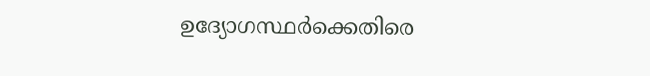ഉദ്യോഗസ്ഥര്‍ക്കെതിരെ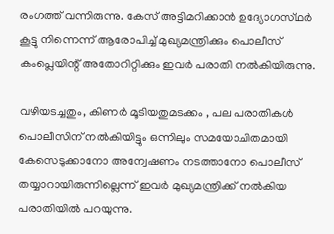രംഗത്ത് വന്നിരുന്നു. കേസ് അട്ടിമറിക്കാൻ ഉദ്യോഗസ്‌ഥർ കൂട്ടു നിന്നെന്ന് ആരോപിച്ച് മുഖ്യമന്ത്രിക്കും പൊലീസ് കംപ്ലെയിന്റ് അതോറിറ്റിക്കും ഇവര്‍ പരാതി നല്‍കിയിരുന്നു.

വഴിയടച്ചതും, കിണർ മൂടിയതുമടക്കം , പല പരാതികൾ പൊലീസിന് നൽകിയിട്ടും ഒന്നിലും സമയോചിതമായി കേസെടുക്കാനോ അന്വേഷണം നടത്താനോ പൊലീസ് തയ്യാറായിരുന്നില്ലെന്ന് ഇവർ മുഖ്യമന്ത്രിക്ക് നൽകിയ പരാതിയിൽ പറയുന്നു.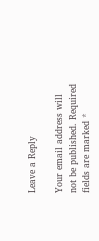Leave a Reply

Your email address will not be published. Required fields are marked *